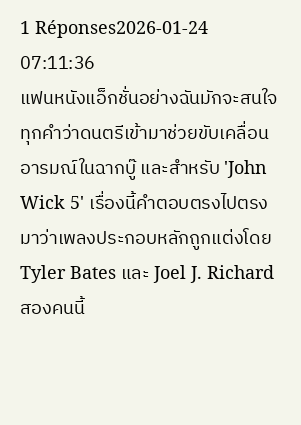1 Réponses2026-01-24 07:11:36
แฟนหนังแอ็กชั่นอย่างฉันมักจะสนใจทุกคำว่าดนตรีเข้ามาช่วยขับเคลื่อนอารมณ์ในฉากบู๊ และสำหรับ 'John Wick 5' เรื่องนี้คำตอบตรงไปตรงมาว่าเพลงประกอบหลักถูกแต่งโดย Tyler Bates และ Joel J. Richard สองคนนี้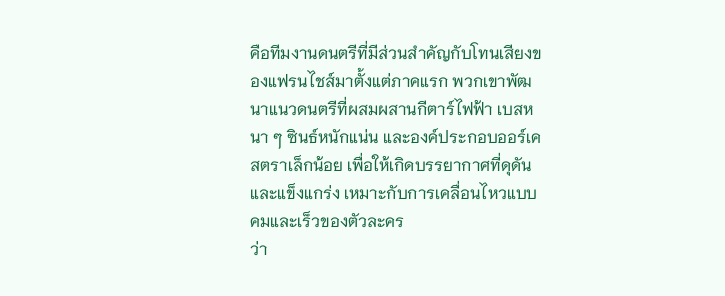คือทีมงานดนตรีที่มีส่วนสำคัญกับโทนเสียงของแฟรนไชส์มาตั้งแต่ภาคแรก พวกเขาพัฒนาแนวดนตรีที่ผสมผสานกีตาร์ไฟฟ้า เบสหนา ๆ ซินธ์หนักแน่น และองค์ประกอบออร์เคสตราเล็กน้อย เพื่อให้เกิดบรรยากาศที่ดุดันและแข็งแกร่ง เหมาะกับการเคลื่อนไหวแบบคมและเร็วของตัวละคร
ว่า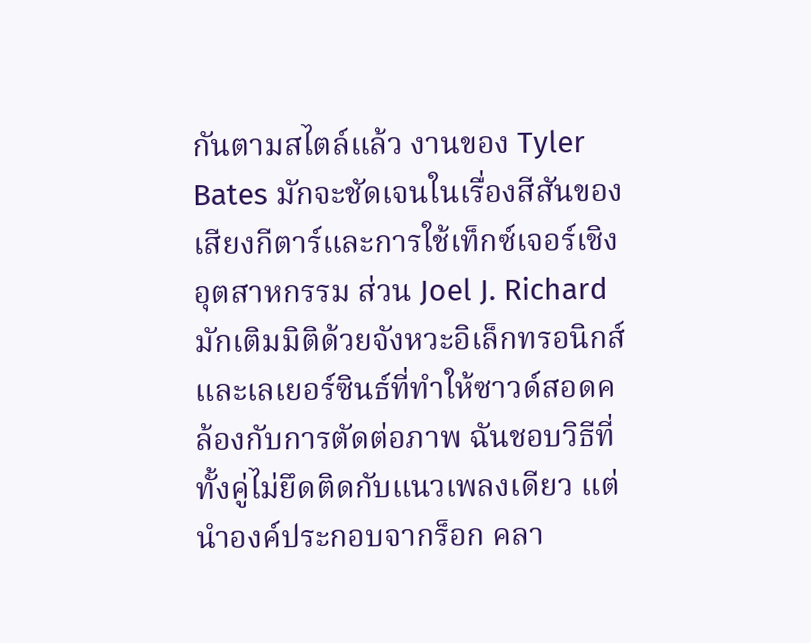กันตามสไตล์แล้ว งานของ Tyler Bates มักจะชัดเจนในเรื่องสีสันของเสียงกีตาร์และการใช้เท็กซ์เจอร์เชิงอุตสาหกรรม ส่วน Joel J. Richard มักเติมมิติด้วยจังหวะอิเล็กทรอนิกส์และเลเยอร์ซินธ์ที่ทำให้ซาวด์สอดคล้องกับการตัดต่อภาพ ฉันชอบวิธีที่ทั้งคู่ไม่ยึดติดกับแนวเพลงเดียว แต่นำองค์ประกอบจากร็อก คลา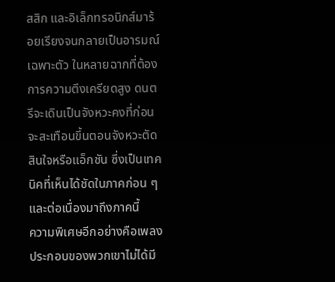สสิก และอิเล็กทรอนิกส์มาร้อยเรียงจนกลายเป็นอารมณ์เฉพาะตัว ในหลายฉากที่ต้องการความตึงเครียดสูง ดนตรีจะเดินเป็นจังหวะคงที่ก่อนจะสะเทือนขึ้นตอนจังหวะตัดสินใจหรือแอ็กชัน ซึ่งเป็นเทคนิคที่เห็นได้ชัดในภาคก่อน ๆ และต่อเนื่องมาถึงภาคนี้
ความพิเศษอีกอย่างคือเพลงประกอบของพวกเขาไม่ได้มี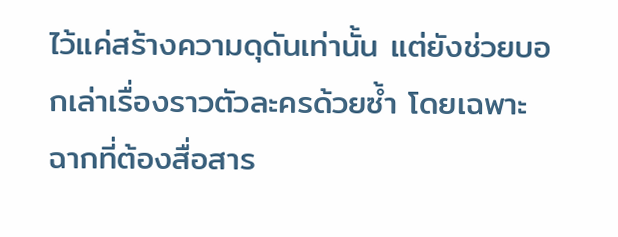ไว้แค่สร้างความดุดันเท่านั้น แต่ยังช่วยบอกเล่าเรื่องราวตัวละครด้วยซ้ำ โดยเฉพาะฉากที่ต้องสื่อสาร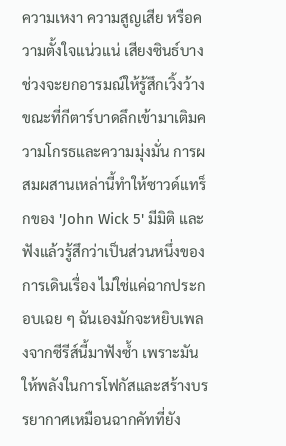ความเหงา ความสูญเสีย หรือความตั้งใจแน่วแน่ เสียงซินธ์บางช่วงจะยกอารมณ์ให้รู้สึกเวิ้งว้าง ขณะที่กีตาร์บาดลึกเข้ามาเติมความโกรธและความมุ่งมั่น การผสมผสานเหล่านี้ทำให้ซาวด์แทร็กของ 'John Wick 5' มีมิติ และฟังแล้วรู้สึกว่าเป็นส่วนหนึ่งของการเดินเรื่อง ไม่ใช่แค่ฉากประกอบเฉย ๆ ฉันเองมักจะหยิบเพลงจากซีรีส์นี้มาฟังซ้ำ เพราะมันให้พลังในการโฟกัสและสร้างบรรยากาศเหมือนฉากคัทที่ยัง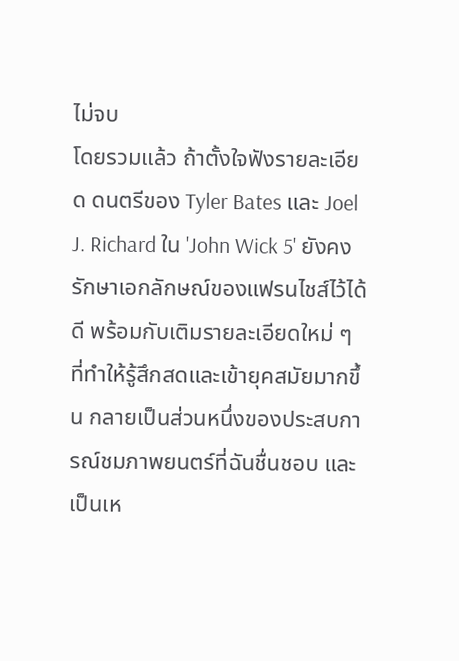ไม่จบ
โดยรวมแล้ว ถ้าตั้งใจฟังรายละเอียด ดนตรีของ Tyler Bates และ Joel J. Richard ใน 'John Wick 5' ยังคงรักษาเอกลักษณ์ของแฟรนไชส์ไว้ได้ดี พร้อมกับเติมรายละเอียดใหม่ ๆ ที่ทำให้รู้สึกสดและเข้ายุคสมัยมากขึ้น กลายเป็นส่วนหนึ่งของประสบการณ์ชมภาพยนตร์ที่ฉันชื่นชอบ และเป็นเห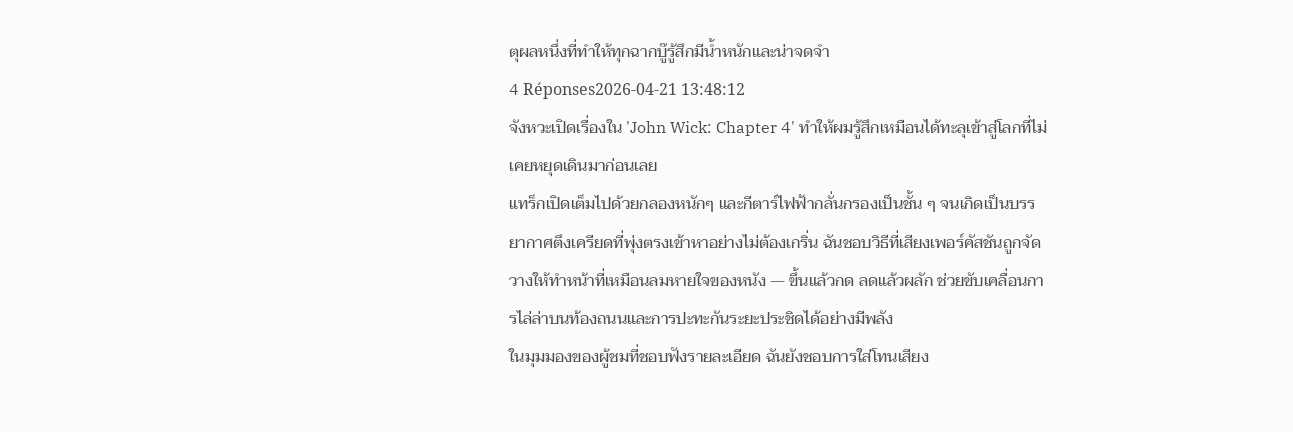ตุผลหนึ่งที่ทำให้ทุกฉากบู๊รู้สึกมีน้ำหนักและน่าจดจำ
4 Réponses2026-04-21 13:48:12
จังหวะเปิดเรื่องใน 'John Wick: Chapter 4' ทำให้ผมรู้สึกเหมือนได้ทะลุเข้าสู่โลกที่ไม่เคยหยุดเดินมาก่อนเลย
แทร็กเปิดเต็มไปด้วยกลองหนักๆ และกีตาร์ไฟฟ้ากลั่นกรองเป็นชั้น ๆ จนเกิดเป็นบรรยากาศตึงเครียดที่พุ่งตรงเข้าหาอย่างไม่ต้องเกริ่น ฉันชอบวิธีที่เสียงเพอร์คัสชันถูกจัดวางให้ทำหน้าที่เหมือนลมหายใจของหนัง — ขึ้นแล้วกด ลดแล้วผลัก ช่วยขับเคลื่อนการไล่ล่าบนท้องถนนและการปะทะกันระยะประชิดได้อย่างมีพลัง
ในมุมมองของผู้ชมที่ชอบฟังรายละเอียด ฉันยังชอบการใส่โทนเสียง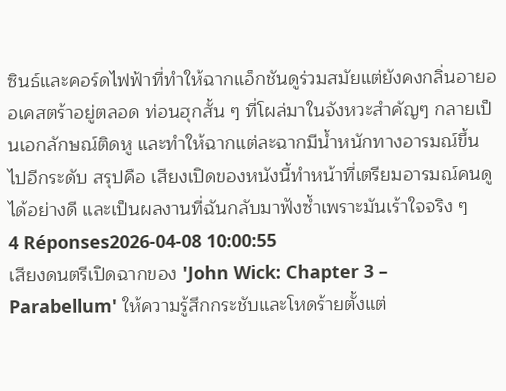ซินธ์และคอร์ดไฟฟ้าที่ทำให้ฉากแอ็กชันดูร่วมสมัยแต่ยังคงกลิ่นอายออเคสตร้าอยู่ตลอด ท่อนฮุกสั้น ๆ ที่โผล่มาในจังหวะสำคัญๆ กลายเป็นเอกลักษณ์ติดหู และทำให้ฉากแต่ละฉากมีน้ำหนักทางอารมณ์ขึ้นไปอีกระดับ สรุปคือ เสียงเปิดของหนังนี้ทำหน้าที่เตรียมอารมณ์คนดูได้อย่างดี และเป็นผลงานที่ฉันกลับมาฟังซ้ำเพราะมันเร้าใจจริง ๆ
4 Réponses2026-04-08 10:00:55
เสียงดนตรีเปิดฉากของ 'John Wick: Chapter 3 – Parabellum' ให้ความรู้สึกกระชับและโหดร้ายตั้งแต่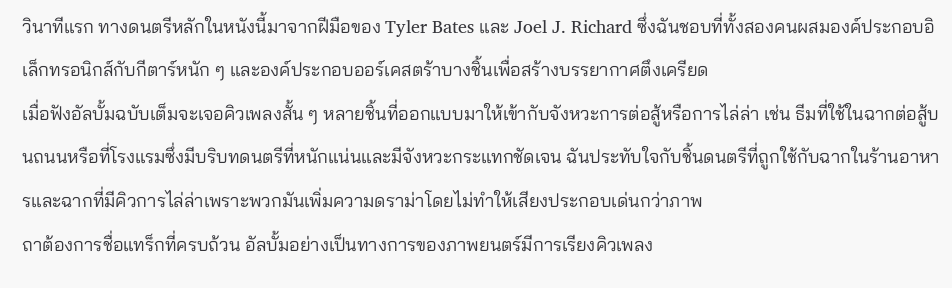วินาทีแรก ทางดนตรีหลักในหนังนี้มาจากฝีมือของ Tyler Bates และ Joel J. Richard ซึ่งฉันชอบที่ทั้งสองคนผสมองค์ประกอบอิเล็กทรอนิกส์กับกีตาร์หนัก ๆ และองค์ประกอบออร์เคสตร้าบางชิ้นเพื่อสร้างบรรยากาศตึงเครียด
เมื่อฟังอัลบั้มฉบับเต็มจะเจอคิวเพลงสั้น ๆ หลายชิ้นที่ออกแบบมาให้เข้ากับจังหวะการต่อสู้หรือการไล่ล่า เช่น ธีมที่ใช้ในฉากต่อสู้บนถนนหรือที่โรงแรมซึ่งมีบริบทดนตรีที่หนักแน่นและมีจังหวะกระแทกชัดเจน ฉันประทับใจกับชิ้นดนตรีที่ถูกใช้กับฉากในร้านอาหารและฉากที่มีคิวการไล่ล่าเพราะพวกมันเพิ่มความดราม่าโดยไม่ทำให้เสียงประกอบเด่นกว่าภาพ
ถาต้องการชื่อแทร็กที่ครบถ้วน อัลบั้มอย่างเป็นทางการของภาพยนตร์มีการเรียงคิวเพลง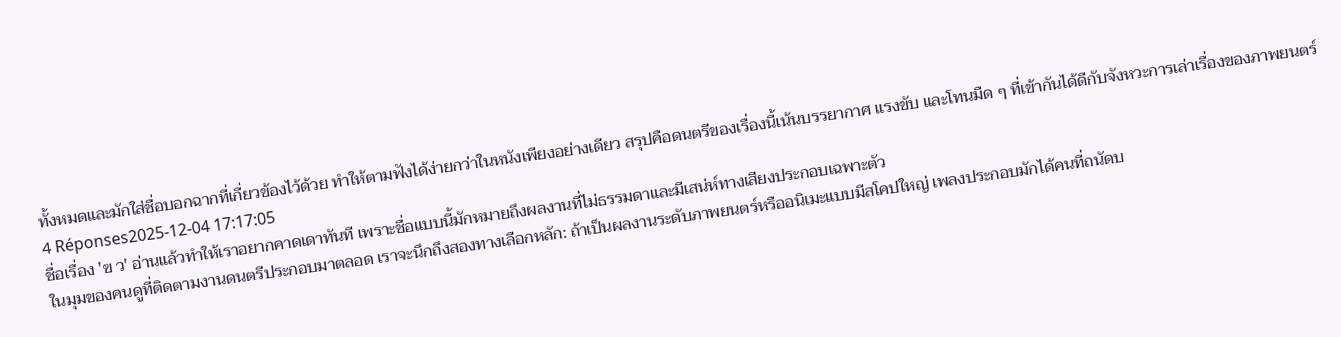ทั้งหมดและมักใส่ชื่อบอกฉากที่เกี่ยวข้องไว้ด้วย ทำให้ตามฟังได้ง่ายกว่าในหนังเพียงอย่างเดียว สรุปคือดนตรีของเรื่องนี้เน้นบรรยากาศ แรงขับ และโทนมืด ๆ ที่เข้ากันได้ดีกับจังหวะการเล่าเรื่องของภาพยนตร์
4 Réponses2025-12-04 17:17:05
ชื่อเรื่อง 'ฃ ว' อ่านแล้วทำให้เราอยากคาดเดาทันที เพราะชื่อแบบนี้มักหมายถึงผลงานที่ไม่ธรรมดาและมีเสน่ห์ทางเสียงประกอบเฉพาะตัว
ในมุมของคนดูที่ติดตามงานดนตรีประกอบมาตลอด เราจะนึกถึงสองทางเลือกหลัก: ถ้าเป็นผลงานระดับภาพยนตร์หรืออนิเมะแบบมีสโคปใหญ่ เพลงประกอบมักได้คนที่ถนัดบ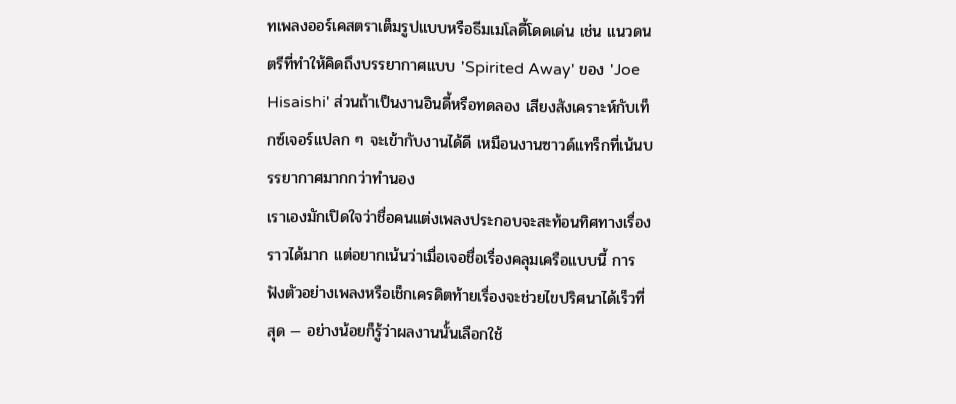ทเพลงออร์เคสตราเต็มรูปแบบหรือธีมเมโลดี้โดดเด่น เช่น แนวดนตรีที่ทำให้คิดถึงบรรยากาศแบบ 'Spirited Away' ของ 'Joe Hisaishi' ส่วนถ้าเป็นงานอินดี้หรือทดลอง เสียงสังเคราะห์กับเท็กซ์เจอร์แปลก ๆ จะเข้ากับงานได้ดี เหมือนงานซาวด์แทร็กที่เน้นบรรยากาศมากกว่าทำนอง
เราเองมักเปิดใจว่าชื่อคนแต่งเพลงประกอบจะสะท้อนทิศทางเรื่องราวได้มาก แต่อยากเน้นว่าเมื่อเจอชื่อเรื่องคลุมเครือแบบนี้ การฟังตัวอย่างเพลงหรือเช็กเครดิตท้ายเรื่องจะช่วยไขปริศนาได้เร็วที่สุด — อย่างน้อยก็รู้ว่าผลงานนั้นเลือกใช้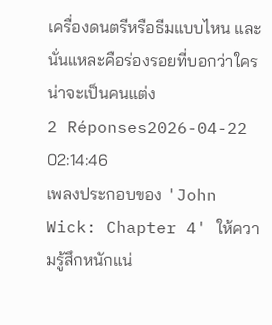เครื่องดนตรีหรือธีมแบบไหน และนั่นแหละคือร่องรอยที่บอกว่าใครน่าจะเป็นคนแต่ง
2 Réponses2026-04-22 02:14:46
เพลงประกอบของ 'John Wick: Chapter 4' ให้ความรู้สึกหนักแน่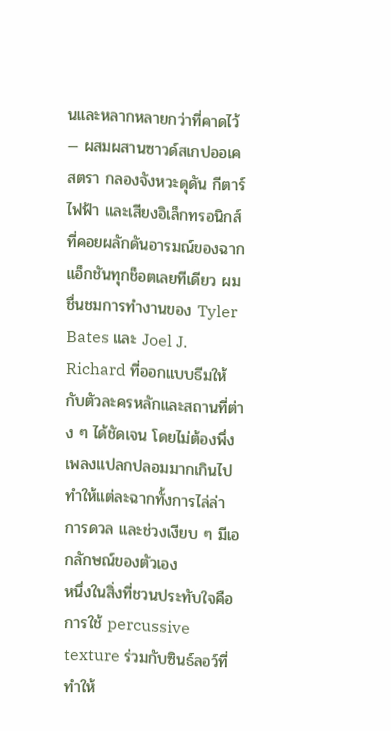นและหลากหลายกว่าที่คาดไว้ — ผสมผสานซาวด์สเกปออเคสตรา กลองจังหวะดุดัน กีตาร์ไฟฟ้า และเสียงอิเล็กทรอนิกส์ที่คอยผลักดันอารมณ์ของฉากแอ็กชันทุกช็อตเลยทีเดียว ผมชื่นชมการทำงานของ Tyler Bates และ Joel J. Richard ที่ออกแบบธีมให้กับตัวละครหลักและสถานที่ต่าง ๆ ได้ชัดเจน โดยไม่ต้องพึ่งเพลงแปลกปลอมมากเกินไป ทำให้แต่ละฉากทั้งการไล่ล่า การดวล และช่วงเงียบ ๆ มีเอกลักษณ์ของตัวเอง
หนึ่งในสิ่งที่ชวนประทับใจคือการใช้ percussive texture ร่วมกับซินธ์ลอว์ที่ทำให้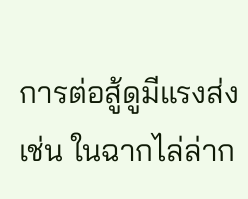การต่อสู้ดูมีแรงส่ง เช่น ในฉากไล่ล่าก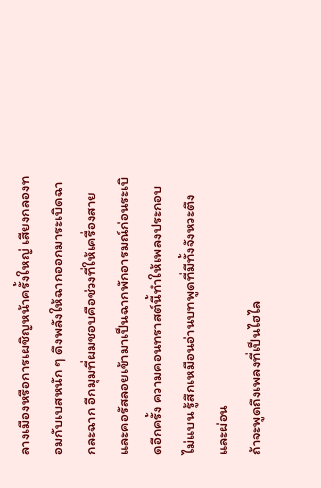ลางเมืองหรือการเผชิญหน้าครั้งใหญ่ เสียงกลองทอมกับเบสหนัก ๆ ดึงพลังให้ฉากออกมาระเบิดฉากละฉาก อีกมุมที่ผมชอบคือช่วงที่ให้เครื่องสายและคอรัสลอยเข้ามาเป็นฉากพักอารมณ์ก่อนระเบิดอีกครั้ง ความคอนทราสต์นี้ทำให้เพลงประกอบไม่แบน รู้สึกเหมือนอ่านบทพูดที่มีทั้งจังหวะตึงและผ่อน
ถ้าจะพูดถึงเพลงที่เป็นไฮไล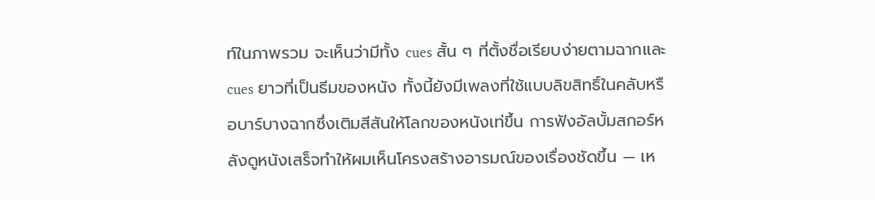ท์ในภาพรวม จะเห็นว่ามีทั้ง cues สั้น ๆ ที่ตั้งชื่อเรียบง่ายตามฉากและ cues ยาวที่เป็นธีมของหนัง ทั้งนี้ยังมีเพลงที่ใช้แบบลิขสิทธิ์ในคลับหรือบาร์บางฉากซึ่งเติมสีสันให้โลกของหนังเท่ขึ้น การฟังอัลบั้มสกอร์หลังดูหนังเสร็จทำให้ผมเห็นโครงสร้างอารมณ์ของเรื่องชัดขึ้น — เห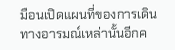มือนเปิดแผนที่ของการเดินทางอารมณ์เหล่านั้นอีกค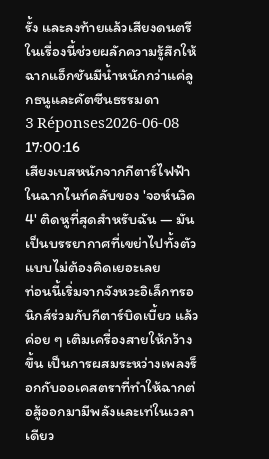รั้ง และลงท้ายแล้วเสียงดนตรีในเรื่องนี้ช่วยผลักความรู้สึกให้ฉากแอ็กชันมีน้ำหนักกว่าแค่ลูกธนูและคัตซีนธรรมดา
3 Réponses2026-06-08 17:00:16
เสียงเบสหนักจากกีตาร์ไฟฟ้าในฉากไนท์คลับของ 'จอห์นวิค4' ติดหูที่สุดสำหรับฉัน — มันเป็นบรรยากาศที่เขย่าไปทั้งตัวแบบไม่ต้องคิดเยอะเลย
ท่อนนี้เริ่มจากจังหวะอิเล็กทรอนิกส์ร่วมกับกีตาร์บิดเบี้ยว แล้วค่อย ๆ เติมเครื่องสายให้กว้างขึ้น เป็นการผสมระหว่างเพลงร็อกกับออเคสตราที่ทำให้ฉากต่อสู้ออกมามีพลังและเท่ในเวลาเดียว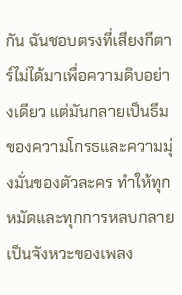กัน ฉันชอบตรงที่เสียงกีตาร์ไม่ได้มาเพื่อความดิบอย่างเดียว แต่มันกลายเป็นธีมของความโกรธและความมุ่งมั่นของตัวละคร ทำให้ทุกหมัดและทุกการหลบกลายเป็นจังหวะของเพลง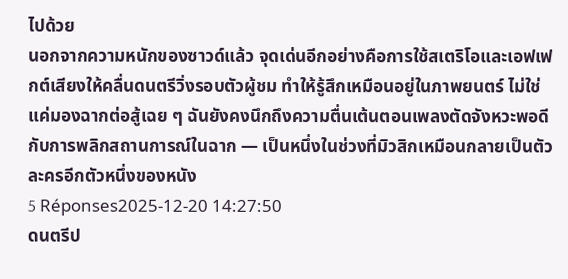ไปด้วย
นอกจากความหนักของซาวด์แล้ว จุดเด่นอีกอย่างคือการใช้สเตริโอและเอฟเฟกต์เสียงให้คลื่นดนตรีวิ่งรอบตัวผู้ชม ทำให้รู้สึกเหมือนอยู่ในภาพยนตร์ ไม่ใช่แค่มองฉากต่อสู้เฉย ๆ ฉันยังคงนึกถึงความตื่นเต้นตอนเพลงตัดจังหวะพอดีกับการพลิกสถานการณ์ในฉาก — เป็นหนึ่งในช่วงที่มิวสิกเหมือนกลายเป็นตัวละครอีกตัวหนึ่งของหนัง
5 Réponses2025-12-20 14:27:50
ดนตรีป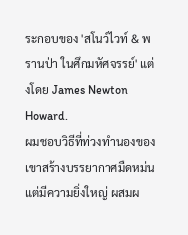ระกอบของ 'สโนว์ไวท์ & พรานป่า ในศึกมหัศจรรย์' แต่งโดย James Newton Howard.
ผมชอบวิธีที่ท่วงทำนองของเขาสร้างบรรยากาศมืดหม่นแต่มีความยิ่งใหญ่ ผสมผ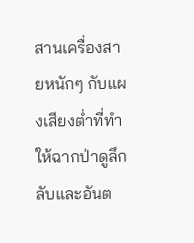สานเครื่องสายหนักๆ กับแผงเสียงต่ำที่ทำให้ฉากป่าดูลึกลับและอันต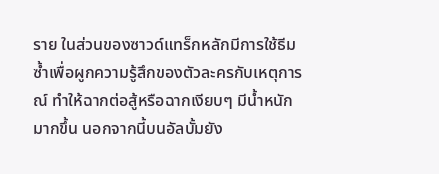ราย ในส่วนของซาวด์แทร็กหลักมีการใช้ธีมซ้ำเพื่อผูกความรู้สึกของตัวละครกับเหตุการณ์ ทำให้ฉากต่อสู้หรือฉากเงียบๆ มีน้ำหนักมากขึ้น นอกจากนี้บนอัลบั้มยัง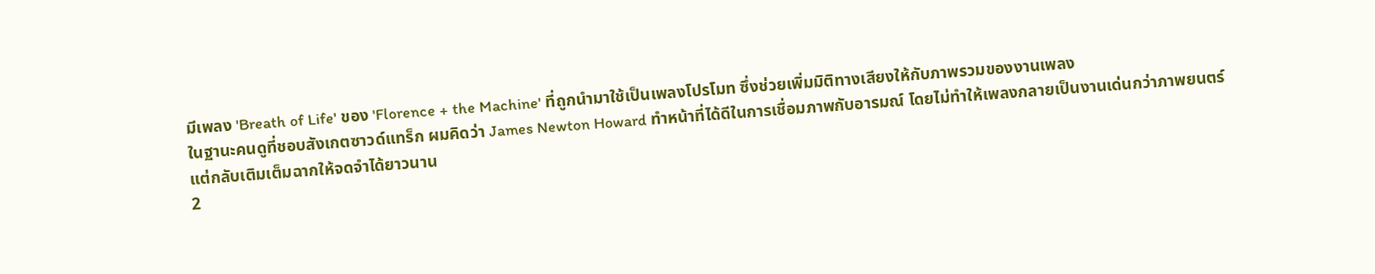มีเพลง 'Breath of Life' ของ 'Florence + the Machine' ที่ถูกนำมาใช้เป็นเพลงโปรโมท ซึ่งช่วยเพิ่มมิติทางเสียงให้กับภาพรวมของงานเพลง
ในฐานะคนดูที่ชอบสังเกตซาวด์แทร็ก ผมคิดว่า James Newton Howard ทำหน้าที่ได้ดีในการเชื่อมภาพกับอารมณ์ โดยไม่ทำให้เพลงกลายเป็นงานเด่นกว่าภาพยนตร์ แต่กลับเติมเต็มฉากให้จดจำได้ยาวนาน
2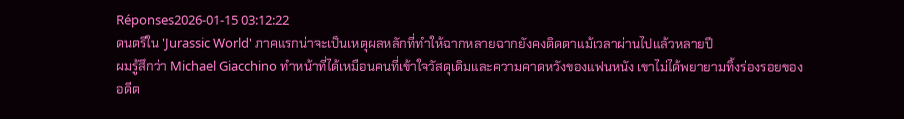Réponses2026-01-15 03:12:22
ดนตรีใน 'Jurassic World' ภาคแรกน่าจะเป็นเหตุผลหลักที่ทำให้ฉากหลายฉากยังคงติดตาแม้เวลาผ่านไปแล้วหลายปี
ผมรู้สึกว่า Michael Giacchino ทำหน้าที่ได้เหมือนคนที่เข้าใจวัสดุเดิมและความคาดหวังของแฟนหนัง เขาไม่ได้พยายามทิ้งร่องรอยของอดีต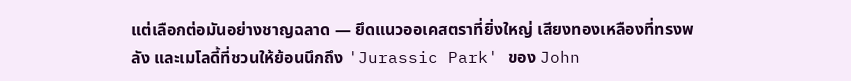แต่เลือกต่อมันอย่างชาญฉลาด — ยึดแนวออเคสตราที่ยิ่งใหญ่ เสียงทองเหลืองที่ทรงพลัง และเมโลดี้ที่ชวนให้ย้อนนึกถึง 'Jurassic Park' ของ John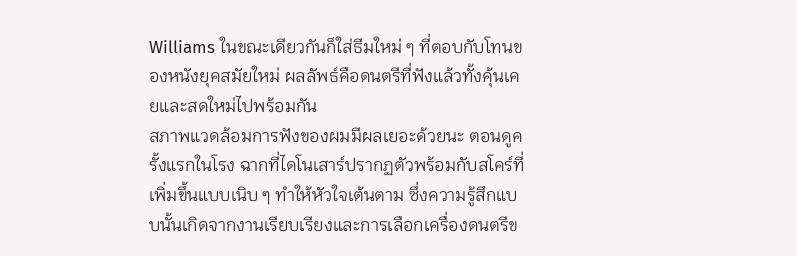Williams ในขณะเดียวกันก็ใส่ธีมใหม่ ๆ ที่ตอบกับโทนของหนังยุคสมัยใหม่ ผลลัพธ์คือดนตรีที่ฟังแล้วทั้งคุ้นเคยและสดใหม่ไปพร้อมกัน
สภาพแวดล้อมการฟังของผมมีผลเยอะด้วยนะ ตอนดูครั้งแรกในโรง ฉากที่ไดโนเสาร์ปรากฏตัวพร้อมกับสโคร์ที่เพิ่มขึ้นแบบเนิบ ๆ ทำให้หัวใจเต้นตาม ซึ่งความรู้สึกแบบนั้นเกิดจากงานเรียบเรียงและการเลือกเครื่องดนตรีข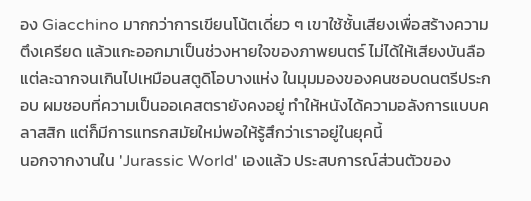อง Giacchino มากกว่าการเขียนโน้ตเดี่ยว ๆ เขาใช้ชั้นเสียงเพื่อสร้างความตึงเครียด แล้วแกะออกมาเป็นช่วงหายใจของภาพยนตร์ ไม่ได้ให้เสียงบันลือแต่ละฉากจนเกินไปเหมือนสตูดิโอบางแห่ง ในมุมมองของคนชอบดนตรีประกอบ ผมชอบที่ความเป็นออเคสตรายังคงอยู่ ทำให้หนังได้ความอลังการแบบคลาสสิก แต่ก็มีการแทรกสมัยใหม่พอให้รู้สึกว่าเราอยู่ในยุคนี้
นอกจากงานใน 'Jurassic World' เองแล้ว ประสบการณ์ส่วนตัวของ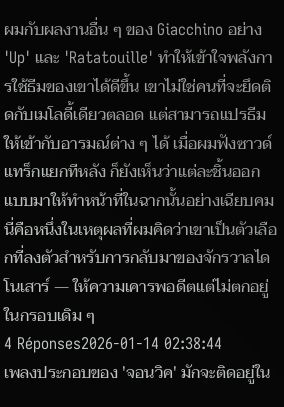ผมกับผลงานอื่น ๆ ของ Giacchino อย่าง 'Up' และ 'Ratatouille' ทำให้เข้าใจพลังการใช้ธีมของเขาได้ดีขึ้น เขาไม่ใช่คนที่จะยึดติดกับเมโลดี้เดียวตลอด แต่สามารถแปรธีมให้เข้ากับอารมณ์ต่าง ๆ ได้ เมื่อผมฟังซาวด์แทร็กแยกทีหลัง ก็ยังเห็นว่าแต่ละชิ้นออกแบบมาให้ทำหน้าที่ในฉากนั้นอย่างเฉียบคม นี่คือหนึ่งในเหตุผลที่ผมคิดว่าเขาเป็นตัวเลือกที่ลงตัวสำหรับการกลับมาของจักรวาลไดโนเสาร์ — ให้ความเคารพอดีตแต่ไม่ตกอยู่ในกรอบเดิม ๆ
4 Réponses2026-01-14 02:38:44
เพลงประกอบของ 'จอนวิค' มักจะติดอยู่ใน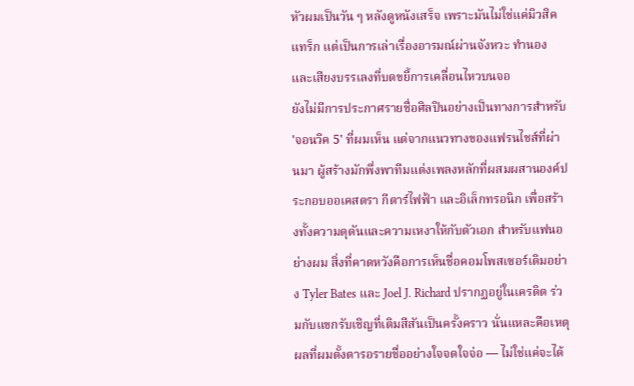หัวผมเป็นวัน ๆ หลังดูหนังเสร็จ เพราะมันไม่ใช่แค่มิวสิคแทร็ก แต่เป็นการเล่าเรื่องอารมณ์ผ่านจังหวะ ทำนอง และเสียงบรรเลงที่บดขยี้การเคลื่อนไหวบนจอ
ยังไม่มีการประกาศรายชื่อศิลปินอย่างเป็นทางการสำหรับ 'จอนวิค 5' ที่ผมเห็น แต่จากแนวทางของแฟรนไชส์ที่ผ่านมา ผู้สร้างมักพึ่งพาทีมแต่งเพลงหลักที่ผสมผสานองค์ประกอบออเคสตรา กีตาร์ไฟฟ้า และอิเล็กทรอนิก เพื่อสร้างทั้งความดุดันและความเหงาให้กับตัวเอก สำหรับแฟนอย่างผม สิ่งที่คาดหวังคือการเห็นชื่อคอมโพสเซอร์เดิมอย่าง Tyler Bates และ Joel J. Richard ปรากฏอยู่ในเครดิต ร่วมกับแขกรับเชิญที่เติมสีสันเป็นครั้งคราว นั่นแหละคือเหตุผลที่ผมตั้งตารอรายชื่ออย่างใจจดใจจ่อ — ไม่ใช่แค่จะได้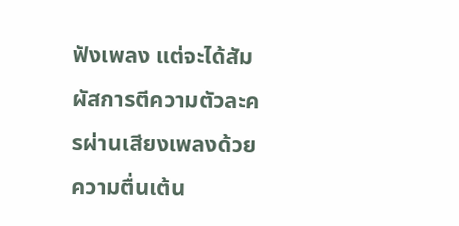ฟังเพลง แต่จะได้สัมผัสการตีความตัวละครผ่านเสียงเพลงด้วยความตื่นเต้น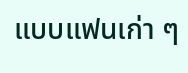แบบแฟนเก่า ๆ